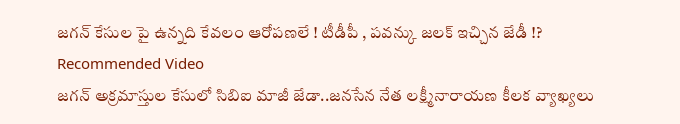జగన్ కేసుల పై ఉన్నది కేవలం ఆరోపణలే ! టీడీపీ , పవన్కు జలక్ ఇచ్చిన జేడీ !?
Recommended Video
జగన్ అక్రమాస్తుల కేసులో సిబిఐ మాజీ జేడా..జనసేన నేత లక్ష్మీనారాయణ కీలక వ్యాఖ్యలు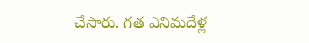చేసారు. గత ఎనిమదేళ్ల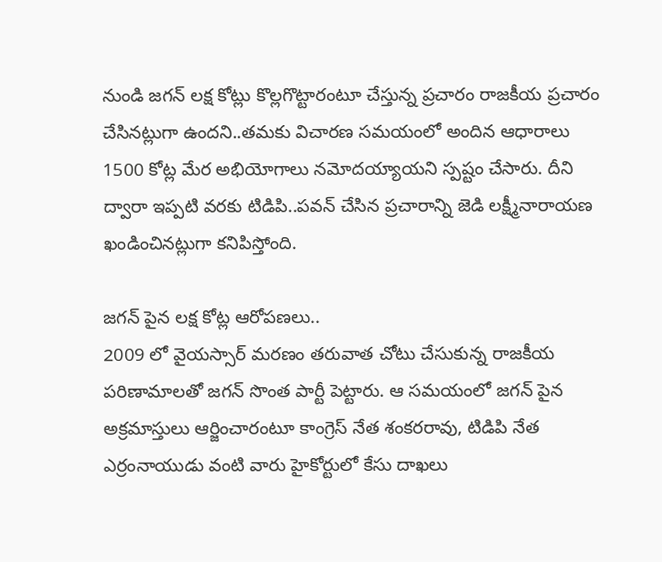నుండి జగన్ లక్ష కోట్లు కొల్లగొట్టారంటూ చేస్తున్న ప్రచారం రాజకీయ ప్రచారం చేసినట్లుగా ఉందని..తమకు విచారణ సమయంలో అందిన ఆధారాలు 1500 కోట్ల మేర అభియోగాలు నమోదయ్యాయని స్పష్టం చేసారు. దీని ద్వారా ఇప్పటి వరకు టిడిపి..పవన్ చేసిన ప్రచారాన్ని జెడి లక్ష్మీనారాయణ ఖండించినట్లుగా కనిపిస్తోంది.

జగన్ పైన లక్ష కోట్ల ఆరోపణలు..
2009 లో వైయస్సార్ మరణం తరువాత చోటు చేసుకున్న రాజకీయ పరిణామాలతో జగన్ సొంత పార్టీ పెట్టారు. ఆ సమయంలో జగన్ పైన అక్రమాస్తులు ఆర్జించారంటూ కాంగ్రెస్ నేత శంకరరావు, టిడిపి నేత ఎర్రంనాయుడు వంటి వారు హైకోర్టులో కేసు దాఖలు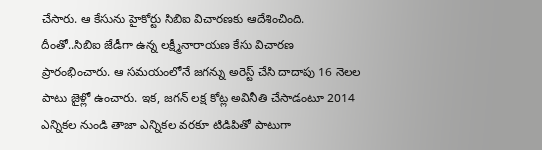చేసారు. ఆ కేసును హైకోర్టు సిబిఐ విచారణకు ఆదేశించింది. దీంతో..సిబిఐ జేడీగా ఉన్న లక్ష్మీనారాయణ కేసు విచారణ ప్రారంభించారు. ఆ సమయంలోనే జగన్ను అరెస్ట్ చేసి దాదాపు 16 నెలల పాటు జైళ్లో ఉంచారు. ఇక, జగన్ లక్ష కోట్ల అవినీతి చేసాడంటూ 2014 ఎన్నికల నుండి తాజా ఎన్నికల వరకూ టిడిపితో పాటుగా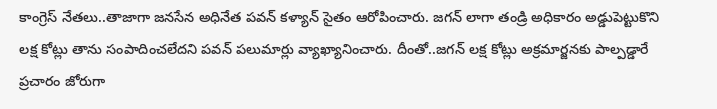కాంగ్రెస్ నేతలు..తాజాగా జనసేన అధినేత పవన్ కళ్యాన్ సైతం ఆరోపించారు. జగన్ లాగా తండ్రి అధికారం అడ్డుపెట్టుకొని లక్ష కోట్లు తాను సంపాదించలేదని పవన్ పలుమార్లు వ్యాఖ్యానించారు. దీంతో..జగన్ లక్ష కోట్లు అక్రమార్జనకు పాల్పడ్డారే ప్రచారం జోరుగా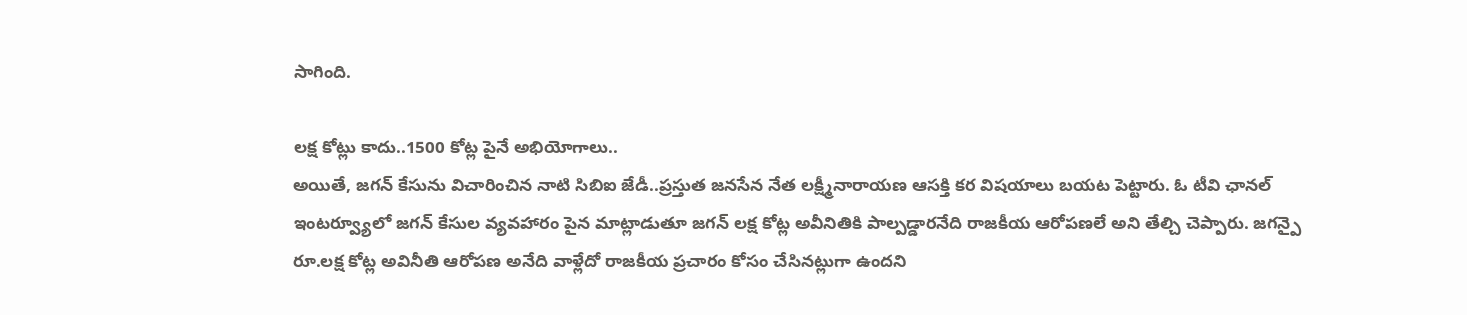సాగింది.

లక్ష కోట్లు కాదు..1500 కోట్ల పైనే అభియోగాలు..
అయితే, జగన్ కేసును విచారించిన నాటి సిబిఐ జేడీ..ప్రస్తుత జనసేన నేత లక్ష్మీనారాయణ ఆసక్తి కర విషయాలు బయట పెట్టారు. ఓ టీవి ఛానల్ ఇంటర్వ్యూలో జగన్ కేసుల వ్యవహారం పైన మాట్లాడుతూ జగన్ లక్ష కోట్ల అవీనితికి పాల్పడ్డారనేది రాజకీయ ఆరోపణలే అని తేల్చి చెప్పారు. జగన్పై రూ.లక్ష కోట్ల అవినీతి ఆరోపణ అనేది వాళ్లేదో రాజకీయ ప్రచారం కోసం చేసినట్లుగా ఉందని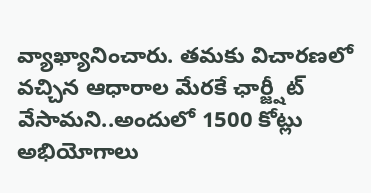వ్యాఖ్యానించారు. తమకు విచారణలో వచ్చిన ఆధారాల మేరకే ఛార్జ్షీట్ వేసామని..అందులో 1500 కోట్లు అభియోగాలు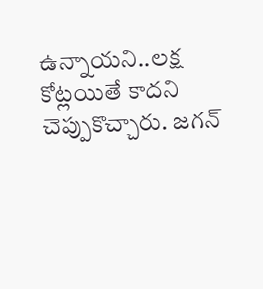ఉన్నాయని..లక్ష కోట్లయితే కాదని చెప్పుకొచ్చారు. జగన్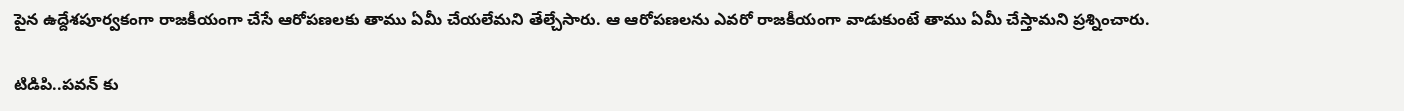పైన ఉద్దేశపూర్వకంగా రాజకీయంగా చేసే ఆరోపణలకు తాము ఏమీ చేయలేమని తేల్చేసారు. ఆ ఆరోపణలను ఎవరో రాజకీయంగా వాడుకుంటే తాము ఏమీ చేస్తామని ప్రశ్నించారు.

టిడిపి..పవన్ కు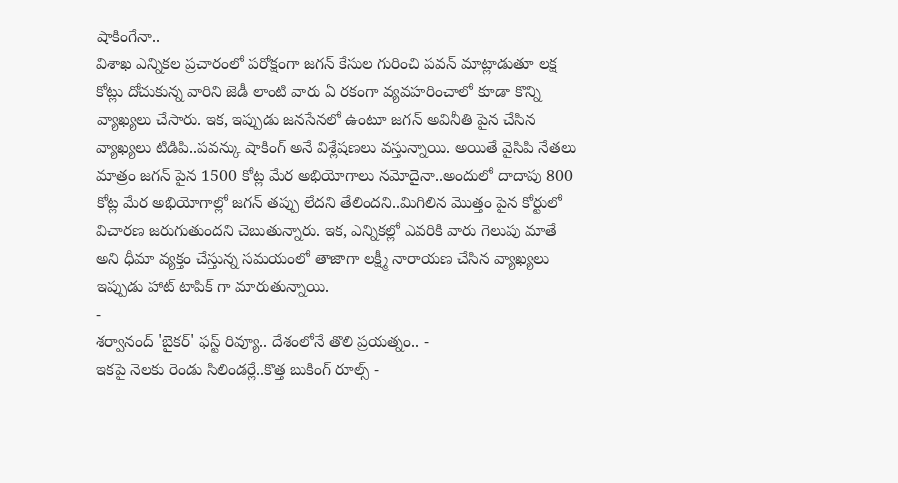షాకింగేనా..
విశాఖ ఎన్నికల ప్రచారంలో పరోక్షంగా జగన్ కేసుల గురించి పవన్ మాట్లాడుతూ లక్ష కోట్లు దోచుకున్న వారిని జెడీ లాంటి వారు ఏ రకంగా వ్యవహరించాలో కూడా కొన్ని వ్యాఖ్యలు చేసారు. ఇక, ఇప్పుడు జనసేనలో ఉంటూ జగన్ అవినీతి పైన చేసిన వ్యాఖ్యలు టిడిపి..పవన్కు షాకింగ్ అనే విశ్లేషణలు వస్తున్నాయి. అయితే వైసిపి నేతలు మాత్రం జగన్ పైన 1500 కోట్ల మేర అభియోగాలు నమోదైనా..అందులో దాదాపు 800 కోట్ల మేర అభియోగాల్లో జగన్ తప్పు లేదని తేలిందని..మిగిలిన మొత్తం పైన కోర్టులో విచారణ జరుగుతుందని చెబుతున్నారు. ఇక, ఎన్నికల్లో ఎవరికి వారు గెలుపు మాతే అని ధీమా వ్యక్తం చేస్తున్న సమయంలో తాజాగా లక్ష్మీ నారాయణ చేసిన వ్యాఖ్యలు ఇప్పుడు హాట్ టాపిక్ గా మారుతున్నాయి.
-
శర్వానంద్ 'బైకర్' ఫస్ట్ రివ్యూ.. దేశంలోనే తొలి ప్రయత్నం.. -
ఇకపై నెలకు రెండు సిలిండర్లే..కొత్త బుకింగ్ రూల్స్ -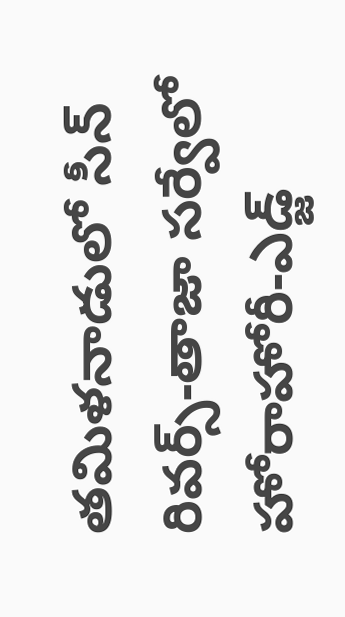తమిళనాడులో సీన్ రివర్స్-తాజా సర్వేలో హోరాహోరీ-ఎడ్జ్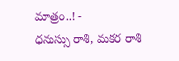మాత్రం..! -
ధనుస్సు రాశి, మకర రాశి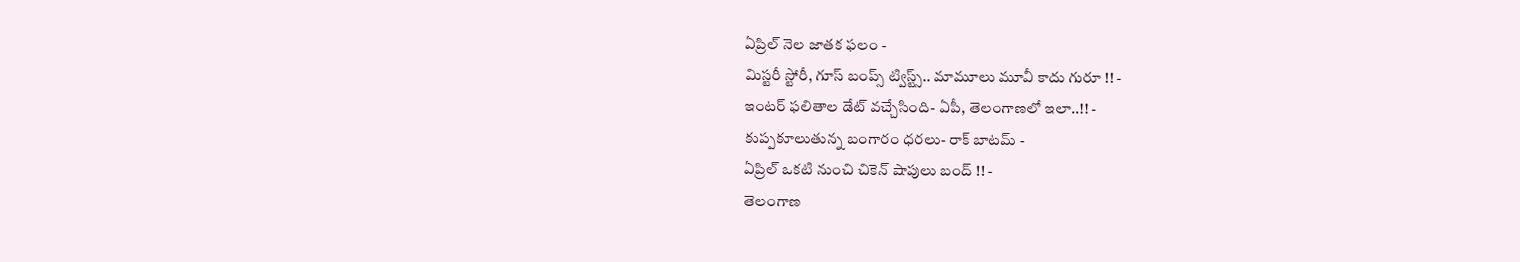ఏప్రిల్ నెల జాతక ఫలం -
మిస్టరీ స్టోరీ, గూస్ బంప్స్ ట్విస్ట్స్.. మామూలు మూవీ కాదు గురూ !! -
ఇంటర్ ఫలితాల డేట్ వచ్చేసింది- ఏపీ, తెలంగాణలో ఇలా..!! -
కుప్పకూలుతున్న బంగారం ధరలు- రాక్ బాటమ్ -
ఏప్రిల్ ఒకటి నుంచి చికెన్ షాపులు బంద్ !! -
తెలంగాణ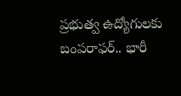ప్రభుత్వ ఉద్యోగులకు బంపరాఫర్.. భారీ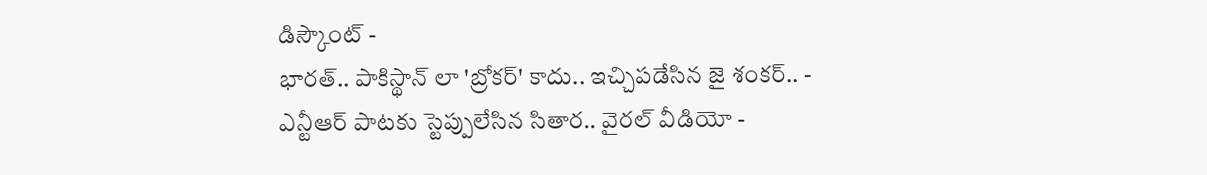డిస్కౌంట్ -
భారత్.. పాకిస్థాన్ లా 'బ్రోకర్' కాదు.. ఇచ్చిపడేసిన జై శంకర్.. -
ఎన్టీఆర్ పాటకు స్టెప్పులేసిన సితార.. వైరల్ వీడియో -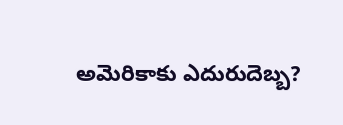అమెరికాకు ఎదురుదెబ్బ?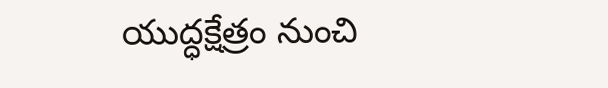యుద్ధక్షేత్రం నుంచి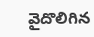వైదొలిగిన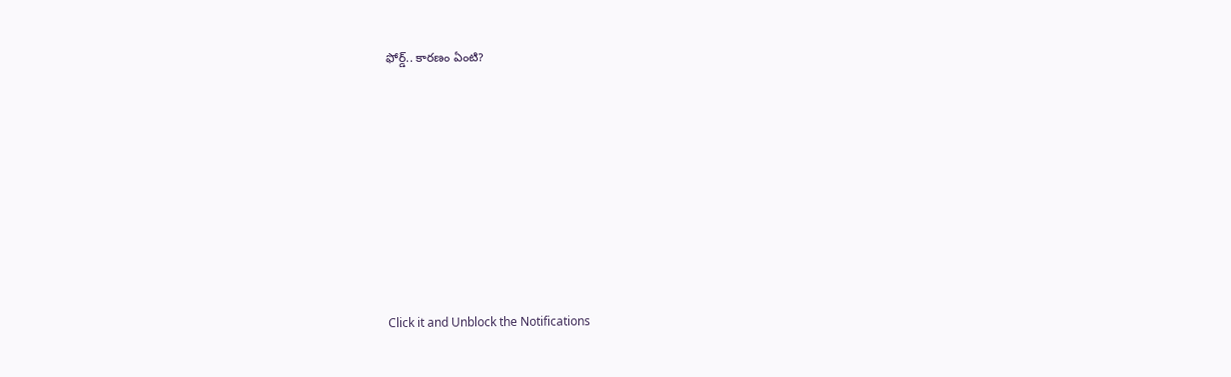ఫోర్డ్.. కారణం ఏంటి?












Click it and Unblock the Notifications